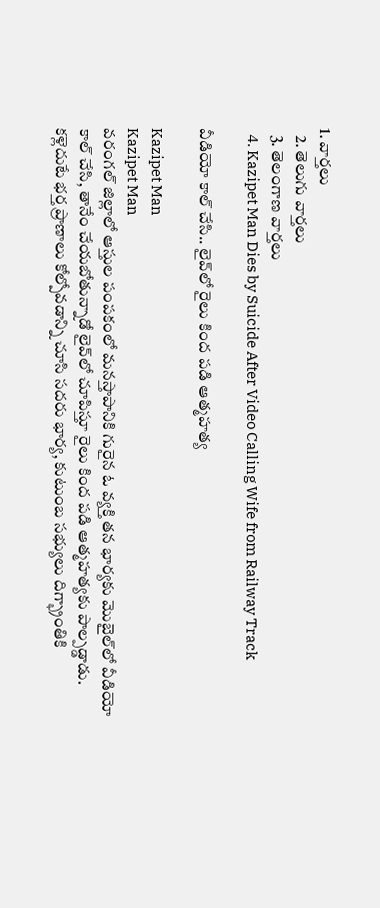1. వార్తలు
  2. తెలుగు వార్తలు
  3. తెలంగాణ వార్తలు
  4. Kazipet Man Dies by Suicide After Video Calling Wife from Railway Track

వీడియో కాల్‌ చేసి.. లైవ్‌లో రైలు కింద పడి ఆత్మహత్య

Kazipet Man
Kazipet Man
వరంగల్ జిల్లాలో ఆస్తుల పంపకంలో మనస్తాపానికి గురైన ఓ వ్యక్తి తన భార్యకు మొబైల్‌లో వీడియో కాల్ చేసి, తానేం చేయబోతున్నాడో లైవ్‌లో చూపిస్తూ రైలు కింద పడి ఆత్మహత్యకు పాల్పడ్డాడు. కళ్లెదుటే భర్త ప్రాణాలు కోల్పోవడాన్ని చూసి సదరు భార్య, కుటుంబ సభ్యులు దిగ్భ్రాంతికి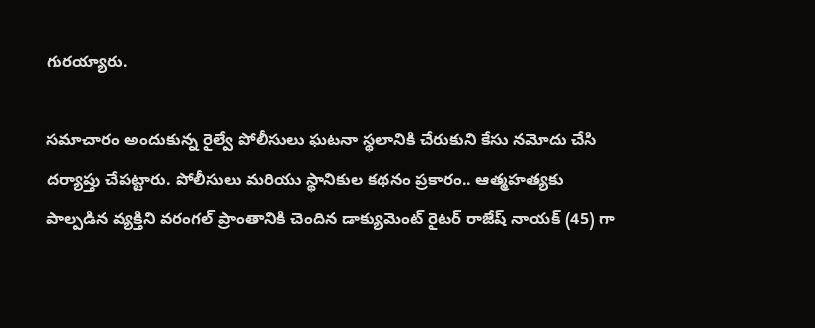గురయ్యారు.

సమాచారం అందుకున్న రైల్వే పోలీసులు ఘటనా స్థలానికి చేరుకుని కేసు నమోదు చేసి దర్యాప్తు చేపట్టారు. పోలీసులు మరియు స్థానికుల కథనం ప్రకారం.. ఆత్మహత్యకు పాల్పడిన వ్యక్తిని వరంగల్ ప్రాంతానికి చెందిన డాక్యుమెంట్ రైటర్ రాజేష్ నాయక్ (45) గా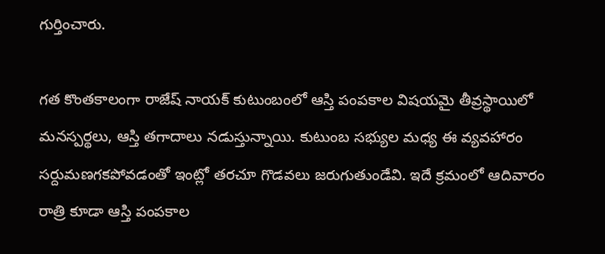గుర్తించారు.

గత కొంతకాలంగా రాజేష్ నాయక్ కుటుంబంలో ఆస్తి పంపకాల విషయమై తీవ్రస్థాయిలో మనస్పర్థలు, ఆస్తి తగాదాలు నడుస్తున్నాయి. కుటుంబ సభ్యుల మధ్య ఈ వ్యవహారం సర్దుమణగకపోవడంతో ఇంట్లో తరచూ గొడవలు జరుగుతుండేవి. ఇదే క్రమంలో ఆదివారం రాత్రి కూడా ఆస్తి పంపకాల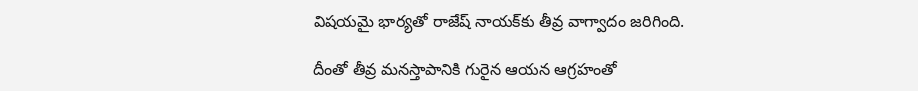విషయమై భార్యతో రాజేష్ నాయక్‌కు తీవ్ర వాగ్వాదం జరిగింది.

దీంతో తీవ్ర మనస్తాపానికి గురైన ఆయన ఆగ్రహంతో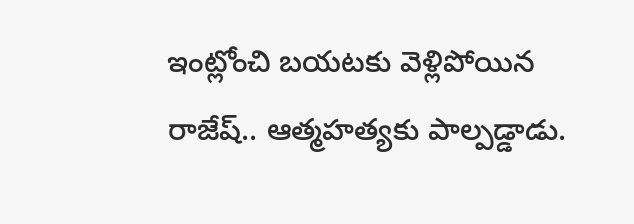ఇంట్లోంచి బయటకు వెళ్లిపోయిన రాజేష్.. ఆత్మహత్యకు పాల్పడ్డాడు.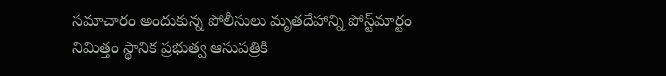సమాచారం అందుకున్న పోలీసులు మృతదేహాన్ని పోస్ట్‌మార్టం నిమిత్తం స్థానిక ప్రభుత్వ ఆసుపత్రికి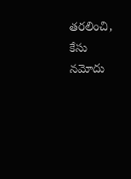తరలించి, కేసు నమోదు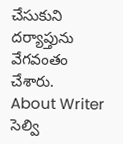చేసుకుని దర్యాప్తును వేగవంతం చేశారు.
About Writer
సెల్వి